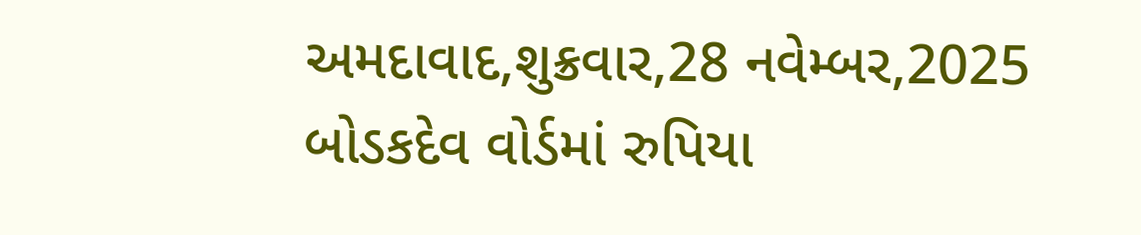અમદાવાદ,શુક્રવાર,28 નવેમ્બર,2025
બોડકદેવ વોર્ડમાં રુપિયા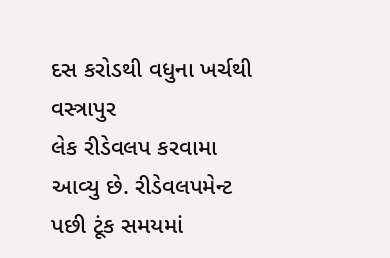દસ કરોડથી વધુના ખર્ચથી વસ્ત્રાપુર
લેક રીડેવલપ કરવામા આવ્યુ છે. રીડેવલપમેન્ટ પછી ટૂંક સમયમાં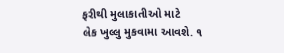ફરીથી મુલાકાતીઓ માટે
લેક ખુલ્લુ મુકવામા આવશે. ૧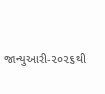જાન્યુઆરી-૨૦૨૬થી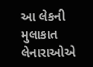આ લેકની મુલાકાત લેનારાઓએ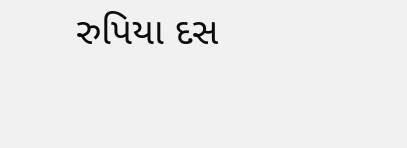રુપિયા દસ